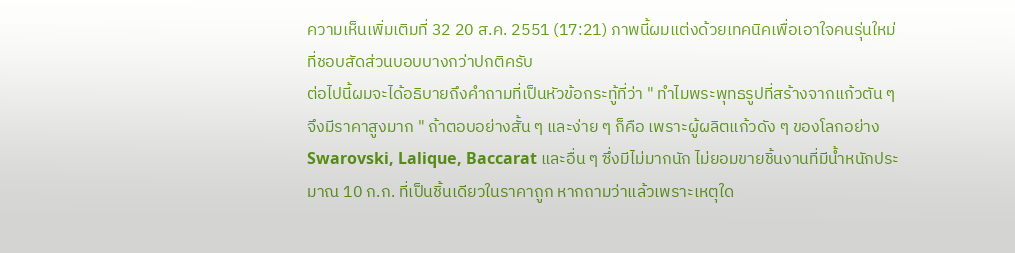ความเห็นเพิ่มเติมที่ 32 20 ส.ค. 2551 (17:21) ภาพนี้ผมแต่งด้วยเทคนิคเพื่อเอาใจคนรุ่นใหม่ที่ชอบสัดส่วนบอบบางกว่าปกติครับ
ต่อไปนี้ผมจะได้อธิบายถึงคำถามที่เป็นหัวข้อกระทู้ที่ว่า " ทำไมพระพุทธรูปที่สร้างจากแก้วตัน ๆ จึงมีราคาสูงมาก " ถ้าตอบอย่างสั้น ๆ และง่าย ๆ ก็คือ เพราะผู้ผลิตแก้วดัง ๆ ของโลกอย่าง Swarovski, Lalique, Baccarat และอื่น ๆ ซึ่งมีไม่มากนัก ไม่ยอมขายชิ้นงานที่มีน้ำหนักประมาณ 10 ก.ก. ที่เป็นชิ้นเดียวในราคาถูก หากถามว่าแล้วเพราะเหตุใด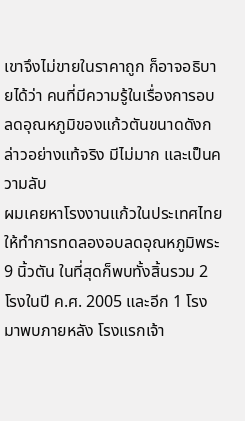เขาจึงไม่ขายในราคาถูก ก็อาจอธิบายได้ว่า คนที่มีความรู้ในเรื่องการอบลดอุณหภูมิของแก้วตันขนาดดังกล่าวอย่างแท้จริง มีไม่มาก และเป็นความลับ
ผมเคยหาโรงงานแก้วในประเทศไทย ให้ทำการทดลองอบลดอุณหภูมิพระ 9 นิ้วตัน ในที่สุดก็พบทั้งสิ้นรวม 2 โรงในปี ค.ศ. 2005 และอีก 1 โรงมาพบภายหลัง โรงแรกเจ้า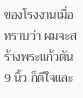ของโรงงานเมื่อทราบว่า ผมจะสร้างพระแก้วตัน 9 นิ้ว ก็ดีใจและ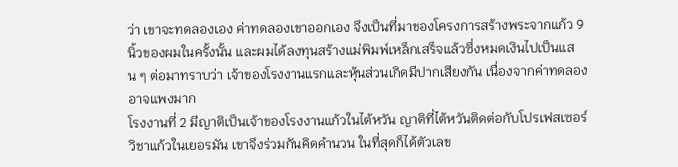ว่า เขาจะทดลองเอง ค่าทดลองเขาออกเอง จึงเป็นที่มาของโครงการสร้างพระจากแก้ว 9 นิ้วของผมในครั้งนั้น และผมได้ลงทุนสร้างแม่พิมพ์เหล็กเสร็จแล้วซึ่งหมดเงินไปเป็นแสน ๆ ต่อมาทราบว่า เจ้าของโรงงานแรกและหุ้นส่วนเกิดมีปากเสียงกัน เนื่องจากค่าทดลองอาจแพงมาก
โรงงานที่ 2 มีญาติเป็นเจ้าของโรงงานแก้วในไต้หวัน ญาติที่ไต้หวันติดต่อกับโปรเฟสเซอร์วิชาแก้วในเยอรมัน เขาจึงร่วมกันคิดคำนวน ในที่สุดก็ได้ตัวเลข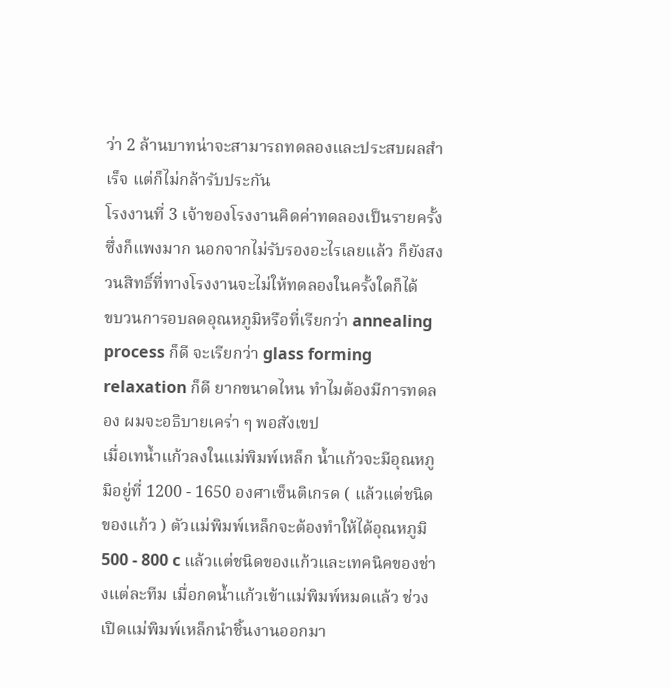ว่า 2 ล้านบาทน่าจะสามารถทดลองและประสบผลสำเร็จ แต่ก็ไม่กล้ารับประกัน
โรงงานที่ 3 เจ้าของโรงงานคิดค่าทดลองเป็นรายครั้งซึ่งก็แพงมาก นอกจากไม่รับรองอะไรเลยแล้ว ก็ยังสงวนสิทธิ์ที่ทางโรงงานจะไม่ให้ทดลองในครั้งใดก็ได้
ขบวนการอบลดอุณหภูมิหรือที่เรียกว่า annealing process ก็ดี จะเรียกว่า glass forming relaxation ก็ดี ยากขนาดไหน ทำไมต้องมีการทดลอง ผมจะอธิบายเคร่า ๆ พอสังเขป
เมื่อเทน้ำแก้วลงในแม่พิมพ์เหล็ก น้ำแก้วจะมีอุณหภูมิอยู่ที่ 1200 - 1650 องศาเซ็นติเกรด ( แล้วแต่ชนิดของแก้ว ) ตัวแม่พิมพ์เหล็กจะต้องทำให้ได้อุณหภูมิ 500 - 800 c แล้วแต่ชนิดของแก้วและเทคนิคของช่างแต่ละทีม เมื่อกดน้ำแก้วเข้าแม่พิมพ์หมดแล้ว ช่วงเปิดแม่พิมพ์เหล็กนำชิ้นงานออกมา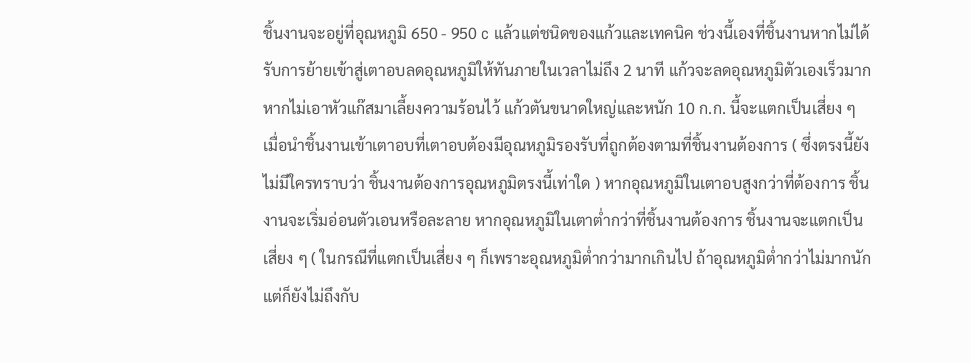ชิ้นงานจะอยู่ที่อุณหภูมิ 650 - 950 c แล้วแต่ชนิดของแก้วและเทคนิค ช่วงนี้เองที่ชิ้นงานหากไม่ได้รับการย้ายเข้าสู่เตาอบลดอุณหภูมิให้ทันภายในเวลาไม่ถึง 2 นาที แก้วจะลดอุณหภูมิตัวเองเร็วมาก หากไม่เอาหัวแก๊สมาเลี้ยงความร้อนไว้ แก้วตันขนาดใหญ่และหนัก 10 ก.ก. นี้จะแตกเป็นเสี่ยง ๆ
เมื่อนำชิ้นงานเข้าเตาอบที่เตาอบต้องมีอุณหภูมิรองรับที่ถูกต้องตามที่ชิ้นงานต้องการ ( ซึ่งตรงนี้ยังไม่มีใครทราบว่า ชิ้นงานต้องการอุณหภูมิตรงนี้เท่าใด ) หากอุณหภูมิในเตาอบสูงกว่าที่ต้องการ ชิ้นงานจะเริ่มอ่อนตัวเอนหรือละลาย หากอุณหภูมิในเตาต่ำกว่าที่ชิ้นงานต้องการ ชิ้นงานจะแตกเป็นเสี่ยง ๆ ( ในกรณีที่แตกเป็นเสี่ยง ๆ ก็เพราะอุณหภูมิต่ำกว่ามากเกินไป ถ้าอุณหภูมิต่ำกว่าไม่มากนักแต่ก็ยังไม่ถึงกับ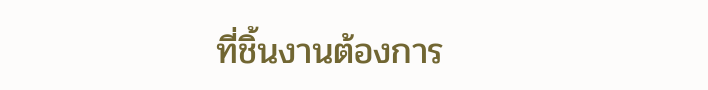ที่ชิ้นงานต้องการ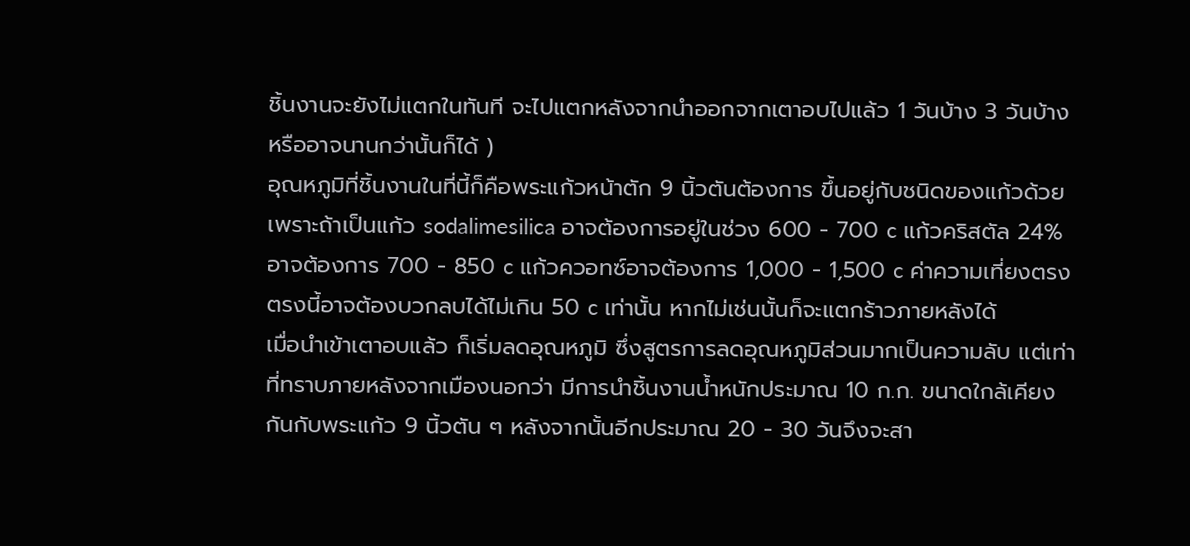ชิ้นงานจะยังไม่แตกในทันที จะไปแตกหลังจากนำออกจากเตาอบไปแล้ว 1 วันบ้าง 3 วันบ้างหรืออาจนานกว่านั้นก็ได้ )
อุณหภูมิที่ชิ้นงานในที่นี้ก็คือพระแก้วหน้าตัก 9 นิ้วตันต้องการ ขึ้นอยู่กับชนิดของแก้วด้วย เพราะถ้าเป็นแก้ว sodalimesilica อาจต้องการอยู่ในช่วง 600 - 700 c แก้วคริสตัล 24% อาจต้องการ 700 - 850 c แก้วควอทซ์อาจต้องการ 1,000 - 1,500 c ค่าความเที่ยงตรงตรงนี้อาจต้องบวกลบได้ไม่เกิน 50 c เท่านั้น หากไม่เช่นนั้นก็จะแตกร้าวภายหลังได้
เมื่อนำเข้าเตาอบแล้ว ก็เริ่มลดอุณหภูมิ ซึ่งสูตรการลดอุณหภูมิส่วนมากเป็นความลับ แต่เท่าที่ทราบภายหลังจากเมืองนอกว่า มีการนำชิ้นงานน้ำหนักประมาณ 10 ก.ก. ขนาดใกล้เคียงกันกับพระแก้ว 9 นิ้วตัน ๆ หลังจากนั้นอีกประมาณ 20 - 30 วันจึงจะสา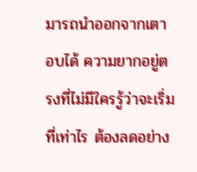มารถนำออกจากเตาอบได้ ความยากอยู่ตรงที่ไม่มีใครรู้ว่าจะเริ่มที่เท่าไร ต้องลดอย่าง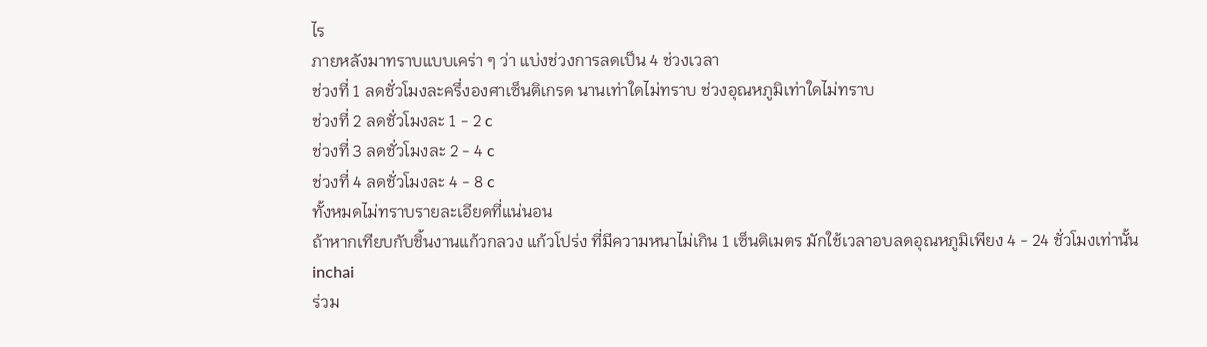ไร
ภายหลังมาทราบแบบเคร่า ๆ ว่า แบ่งช่วงการลดเป็น 4 ช่วงเวลา
ช่วงที่ 1 ลดชั่วโมงละครึ่งองศาเซ็นติเกรด นานเท่าใดไม่ทราบ ช่วงอุณหภูมิเท่าใดไม่ทราบ
ช่วงที่ 2 ลดชั่วโมงละ 1 - 2 c
ช่วงที่ 3 ลดชั่วโมงละ 2 - 4 c
ช่วงที่ 4 ลดชั่วโมงละ 4 - 8 c
ทั้งหมดไม่ทราบรายละเอียดที่แน่นอน
ถ้าหากเทียบกับชิ้นงานแก้วกลวง แก้วโปร่ง ที่มีความหนาไม่เกิน 1 เซ็นติเมตร มักใช้เวลาอบลดอุณหภูมิเพียง 4 - 24 ชั่วโมงเท่านั้น
inchai
ร่วม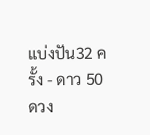แบ่งปัน32 ครั้ง - ดาว 50 ดวง